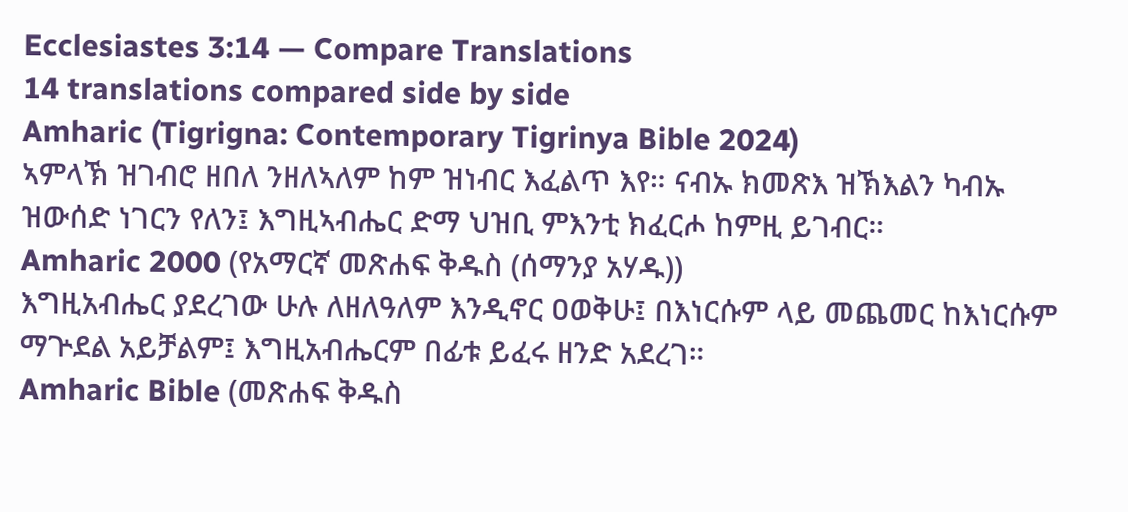Ecclesiastes 3:14 — Compare Translations
14 translations compared side by side
Amharic (Tigrigna: Contemporary Tigrinya Bible 2024)
ኣምላኽ ዝገብሮ ዘበለ ንዘለኣለም ከም ዝነብር እፈልጥ እየ። ናብኡ ክመጽእ ዝኽእልን ካብኡ ዝውሰድ ነገርን የለን፤ እግዚኣብሔር ድማ ህዝቢ ምእንቲ ክፈርሖ ከምዚ ይገብር።
Amharic 2000 (የአማርኛ መጽሐፍ ቅዱስ (ሰማንያ አሃዱ))
እግዚአብሔር ያደረገው ሁሉ ለዘለዓለም እንዲኖር ዐወቅሁ፤ በእነርሱም ላይ መጨመር ከእነርሱም ማጕደል አይቻልም፤ እግዚአብሔርም በፊቱ ይፈሩ ዘንድ አደረገ።
Amharic Bible (መጽሐፍ ቅዱስ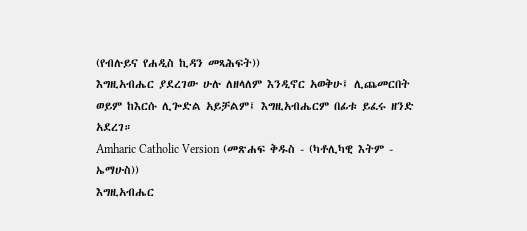(የብሉይና የሐዲስ ኪዳን መጻሕፍት))
እግዚአብሔር ያደረገው ሁሉ ለዘላለም እንዲኖር አወቅሁ፤ ሊጨመርበት ወይም ከእርሱ ሊጐድል አይቻልም፤ እግዚአብሔርም በፊቱ ይፈሩ ዘንድ አደረገ።
Amharic Catholic Version (መጽሐፍ ቅዱስ - (ካቶሊካዊ እትም - ኤማሁስ))
እግዚአብሔር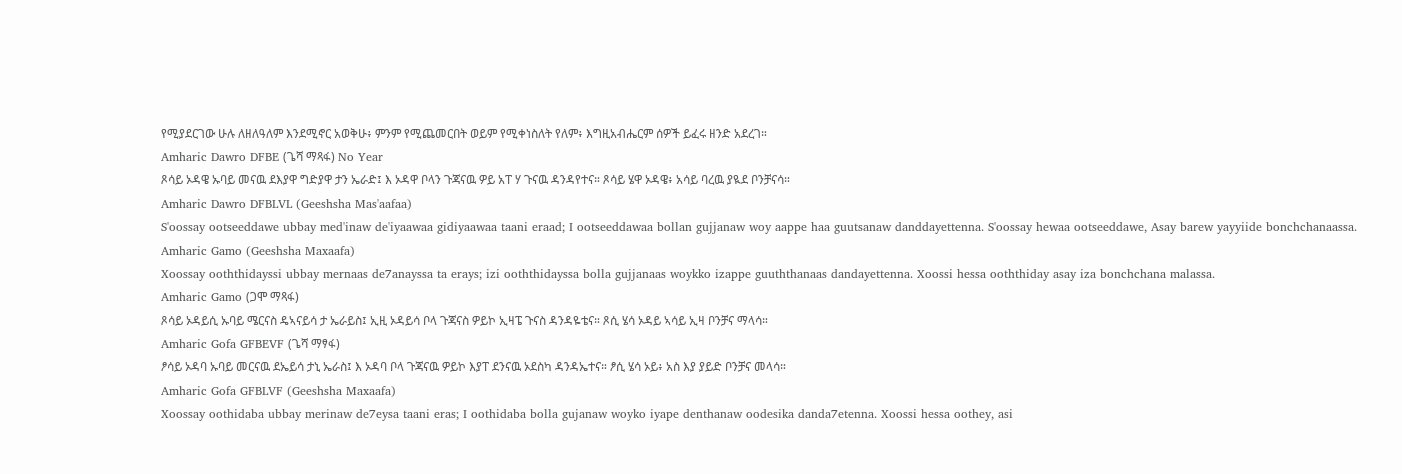የሚያደርገው ሁሉ ለዘለዓለም እንደሚኖር አወቅሁ፥ ምንም የሚጨመርበት ወይም የሚቀነስለት የለም፥ እግዚአብሔርም ሰዎች ይፈሩ ዘንድ አደረገ።
Amharic Dawro DFBE (ጌሻ ማጻፋ) No Year
ጾሳይ ኦዳዌ ኡባይ መናዉ ደእያዋ ግድያዋ ታን ኤራድ፤ እ ኦዳዋ ቦላን ጉጃናዉ ዎይ አፐ ሃ ጉናዉ ዳንዳየተና። ጾሳይ ሄዋ ኦዳዌ፥ አሳይ ባረዉ ያዪደ ቦንቻናሳ።
Amharic Dawro DFBLVL (Geeshsha Mas'aafaa)
S'oossay ootseeddawe ubbay med'inaw de'iyaawaa gidiyaawaa taani eraad; I ootseeddawaa bollan gujjanaw woy aappe haa guutsanaw danddayettenna. S'oossay hewaa ootseeddawe, Asay barew yayyiide bonchchanaassa.
Amharic Gamo (Geeshsha Maxaafa)
Xoossay ooththidayssi ubbay mernaas de7anayssa ta erays; izi ooththidayssa bolla gujjanaas woykko izappe guuththanaas dandayettenna. Xoossi hessa ooththiday asay iza bonchchana malassa.
Amharic Gamo (ጋሞ ማጻፋ)
ጾሳይ ኦዳይሲ ኡባይ ሜርናስ ዴኣናይሳ ታ ኤራይስ፤ ኢዚ ኦዳይሳ ቦላ ጉጃናስ ዎይኮ ኢዛፔ ጉናስ ዳንዳዬቴና። ጾሲ ሄሳ ኦዳይ ኣሳይ ኢዛ ቦንቻና ማላሳ።
Amharic Gofa GFBEVF (ጌሻ ማፃፋ)
ፆሳይ ኦዳባ ኡባይ መርናዉ ደኤይሳ ታኒ ኤራስ፤ እ ኦዳባ ቦላ ጉጃናዉ ዎይኮ እያፐ ደንናዉ ኦደስካ ዳንዳኤተና። ፆሲ ሄሳ ኦይ፥ አስ እያ ያይድ ቦንቻና መላሳ።
Amharic Gofa GFBLVF (Geeshsha Maxaafa)
Xoossay oothidaba ubbay merinaw de7eysa taani eras; I oothidaba bolla gujanaw woyko iyape denthanaw oodesika danda7etenna. Xoossi hessa oothey, asi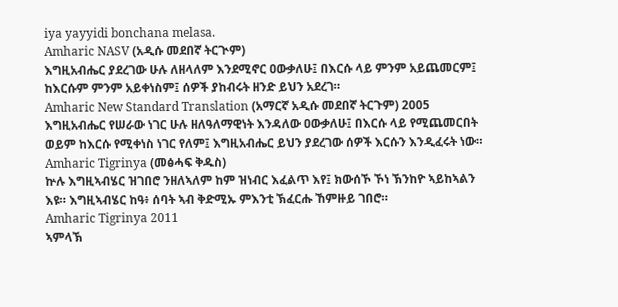iya yayyidi bonchana melasa.
Amharic NASV (አዲሱ መደበኛ ትርጒም)
እግዚአብሔር ያደረገው ሁሉ ለዘላለም እንደሚኖር ዐውቃለሁ፤ በእርሱ ላይ ምንም አይጨመርም፤ ከእርሱም ምንም አይቀነስም፤ ሰዎች ያከብሩት ዘንድ ይህን አደረገ።
Amharic New Standard Translation (አማርኛ አዲሱ መደበኛ ትርጉም) 2005
እግዚአብሔር የሠራው ነገር ሁሉ ዘለዓለማዊነት እንዳለው ዐውቃለሁ፤ በእርሱ ላይ የሚጨመርበት ወይም ከእርሱ የሚቀነስ ነገር የለም፤ እግዚአብሔር ይህን ያደረገው ሰዎች እርሱን እንዲፈሩት ነው።
Amharic Tigrinya (መፅሓፍ ቅዱስ)
ኵሉ እግዚኣብሄር ዝገበሮ ንዘለኣለም ከም ዝነብር እፈልጥ እየ፤ ክውሰኾ ኾነ ኽንከዮ ኣይከኣልን እዩ። እግዚኣብሄር ከዓ፥ ሰባት ኣብ ቅድሚኡ ምእንቲ ኽፈርሑ ኸምዙይ ገበሮ።
Amharic Tigrinya 2011
ኣምላኽ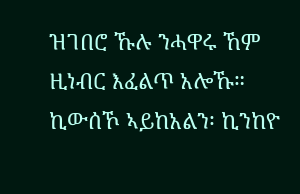ዝገበሮ ኹሉ ንሓዋሩ ኸም ዚነብር እፈልጥ አሎኹ። ኪውሰኾ ኣይከአልን፡ ኪንከዮ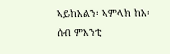ኣይከአልን፡ ኣምላክ ከአ፡ ሰብ ምእንቲ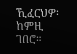ኺፈርህዎ፡ ከምዚ ገበሮ።